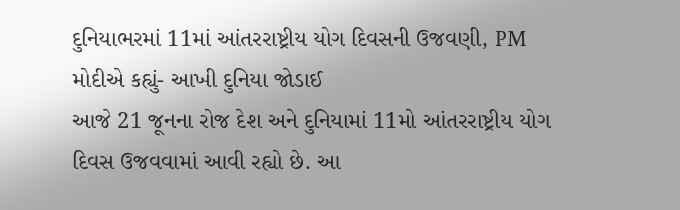દુનિયાભરમાં 11માં આંતરરાષ્ટ્રીય યોગ દિવસની ઉજવણી, PM મોદીએ કહ્યું- આખી દુનિયા જોડાઈ
આજે 21 જૂનના રોજ દેશ અને દુનિયામાં 11મો આંતરરાષ્ટ્રીય યોગ દિવસ ઉજવવામાં આવી રહ્યો છે. આ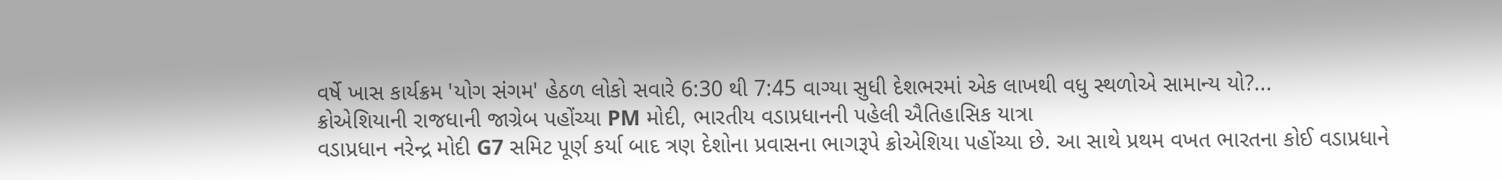વર્ષે ખાસ કાર્યક્રમ 'યોગ સંગમ' હેઠળ લોકો સવારે 6:30 થી 7:45 વાગ્યા સુધી દેશભરમાં એક લાખથી વધુ સ્થળોએ સામાન્ય યો?...
ક્રોએશિયાની રાજધાની જાગ્રેબ પહોંચ્યા PM મોદી, ભારતીય વડાપ્રધાનની પહેલી ઐતિહાસિક યાત્રા
વડાપ્રધાન નરેન્દ્ર મોદી G7 સમિટ પૂર્ણ કર્યા બાદ ત્રણ દેશોના પ્રવાસના ભાગરૂપે ક્રોએશિયા પહોંચ્યા છે. આ સાથે પ્રથમ વખત ભારતના કોઈ વડાપ્રધાને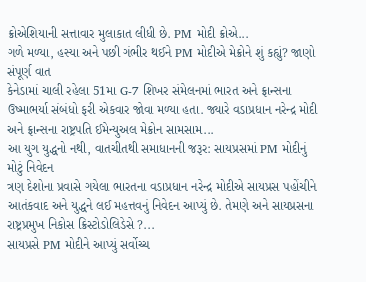ક્રોએશિયાની સત્તાવાર મુલાકાત લીધી છે. PM મોદી ક્રોએ...
ગળે મળ્યા, હસ્યા અને પછી ગંભીર થઈને PM મોદીએ મેક્રોને શું કહ્યું? જાણો સંપૂર્ણ વાત
કેનેડામાં ચાલી રહેલા 51મા G-7 શિખર સંમેલનમાં ભારત અને ફ્રાન્સના ઉષ્માભર્યા સંબંધો ફરી એકવાર જોવા મળ્યા હતા. જ્યારે વડાપ્રધાન નરેન્દ્ર મોદી અને ફ્રાન્સના રાષ્ટ્રપતિ ઈમેન્યુઅલ મેક્રોન સામસામ...
આ યુગ યુદ્ધનો નથી, વાતચીતથી સમાધાનની જરૂર: સાયપ્રસમાં PM મોદીનું મોટું નિવેદન
ત્રણ દેશોના પ્રવાસે ગયેલા ભારતના વડાપ્રધાન નરેન્દ્ર મોદીએ સાયપ્રસ પહોંચીને આતંકવાદ અને યુદ્ધને લઈ મહત્તવનું નિવેદન આપ્યું છે. તેમણે અને સાયપ્રસના રાષ્ટ્રપ્રમુખ નિકોસ ક્રિસ્ટોડોલિડેસે ?...
સાયપ્રસે PM મોદીને આપ્યું સર્વોચ્ચ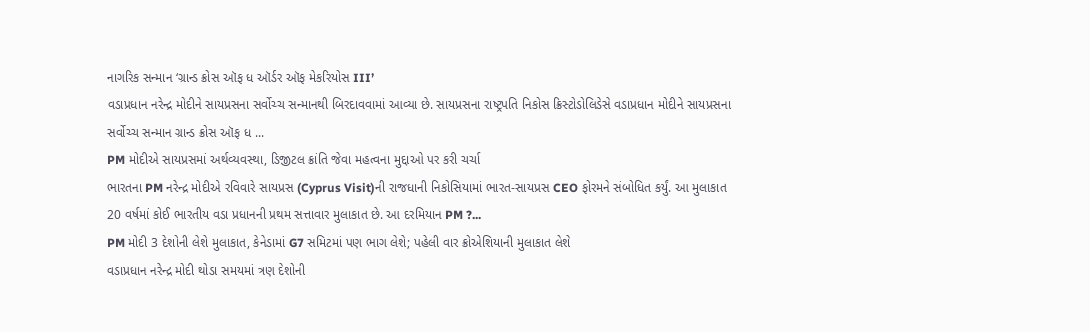નાગરિક સન્માન ‘ગ્રાન્ડ ક્રોસ ઑફ ધ ઑર્ડર ઑફ મેકરિયોસ III’
વડાપ્રધાન નરેન્દ્ર મોદીને સાયપ્રસના સર્વોચ્ચ સન્માનથી બિરદાવવામાં આવ્યા છે. સાયપ્રસના રાષ્ટ્રપતિ નિકોસ ક્રિસ્ટોડોલિડેસે વડાપ્રધાન મોદીને સાયપ્રસના સર્વોચ્ચ સન્માન ગ્રાન્ડ ક્રોસ ઑફ ધ ...
PM મોદીએ સાયપ્રસમાં અર્થવ્યવસ્થા, ડિજીટલ ક્રાંતિ જેવા મહત્વના મુદ્દાઓ પર કરી ચર્ચા
ભારતના PM નરેન્દ્ર મોદીએ રવિવારે સાયપ્રસ (Cyprus Visit)ની રાજધાની નિકોસિયામાં ભારત-સાયપ્રસ CEO ફોરમને સંબોધિત કર્યું. આ મુલાકાત 20 વર્ષમાં કોઈ ભારતીય વડા પ્રધાનની પ્રથમ સત્તાવાર મુલાકાત છે. આ દરમિયાન PM ?...
PM મોદી 3 દેશોની લેશે મુલાકાત, કેનેડામાં G7 સમિટમાં પણ ભાગ લેશે; પહેલી વાર ક્રોએશિયાની મુલાકાત લેશે
વડાપ્રધાન નરેન્દ્ર મોદી થોડા સમયમાં ત્રણ દેશોની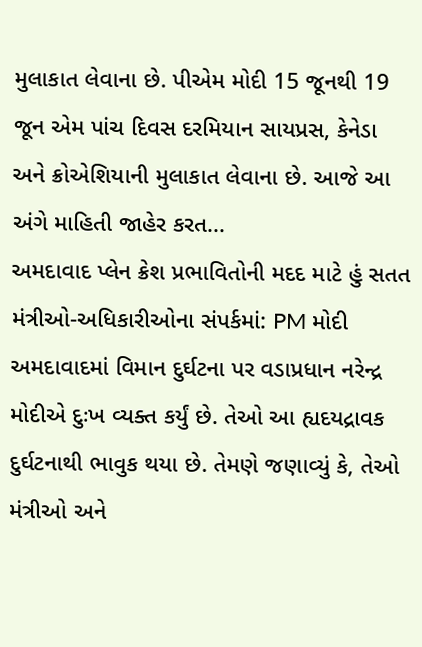મુલાકાત લેવાના છે. પીએમ મોદી 15 જૂનથી 19 જૂન એમ પાંચ દિવસ દરમિયાન સાયપ્રસ, કેનેડા અને ક્રોએશિયાની મુલાકાત લેવાના છે. આજે આ અંગે માહિતી જાહેર કરત...
અમદાવાદ પ્લેન ક્રેશ પ્રભાવિતોની મદદ માટે હું સતત મંત્રીઓ-અધિકારીઓના સંપર્કમાં: PM મોદી
અમદાવાદમાં વિમાન દુર્ઘટના પર વડાપ્રધાન નરેન્દ્ર મોદીએ દુઃખ વ્યક્ત કર્યું છે. તેઓ આ હ્યદયદ્રાવક દુર્ઘટનાથી ભાવુક થયા છે. તેમણે જણાવ્યું કે, તેઓ મંત્રીઓ અને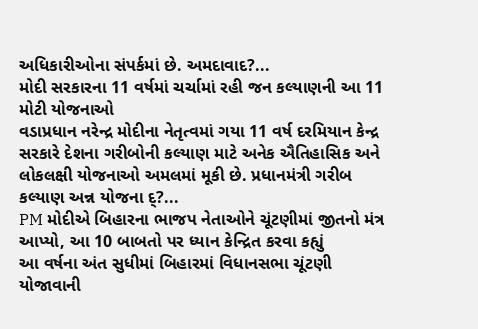અધિકારીઓના સંપર્કમાં છે. અમદાવાદ?...
મોદી સરકારના 11 વર્ષમાં ચર્ચામાં રહી જન કલ્યાણની આ 11 મોટી યોજનાઓ
વડાપ્રધાન નરેન્દ્ર મોદીના નેતૃત્વમાં ગયા 11 વર્ષ દરમિયાન કેન્દ્ર સરકારે દેશના ગરીબોની કલ્યાણ માટે અનેક ઐતિહાસિક અને લોકલક્ષી યોજનાઓ અમલમાં મૂકી છે. પ્રધાનમંત્રી ગરીબ કલ્યાણ અન્ન યોજના દ્?...
PM મોદીએ બિહારના ભાજપ નેતાઓને ચૂંટણીમાં જીતનો મંત્ર આપ્યો, આ 10 બાબતો પર ધ્યાન કેન્દ્રિત કરવા કહ્યું
આ વર્ષના અંત સુધીમાં બિહારમાં વિધાનસભા ચૂંટણી યોજાવાની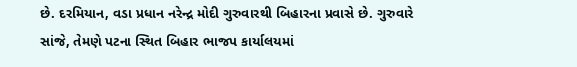છે. દરમિયાન, વડા પ્રધાન નરેન્દ્ર મોદી ગુરુવારથી બિહારના પ્રવાસે છે. ગુરુવારે સાંજે, તેમણે પટના સ્થિત બિહાર ભાજપ કાર્યાલયમાં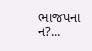ભાજપના ન?...